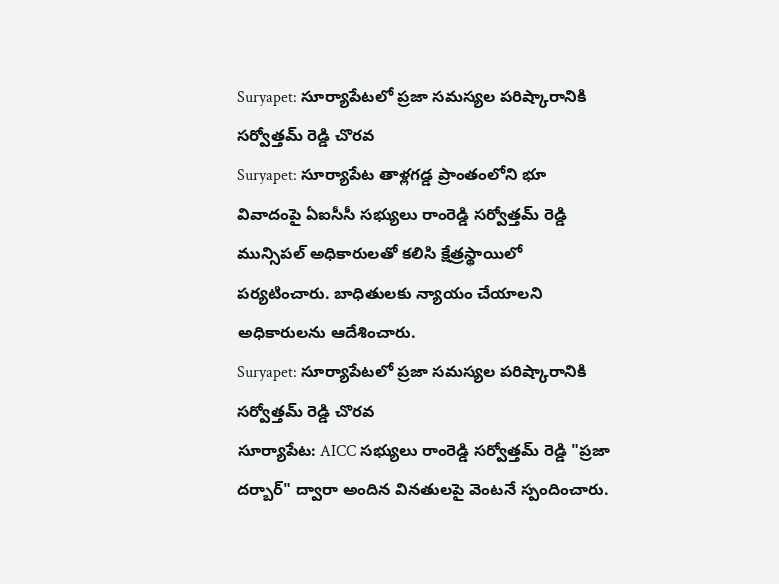Suryapet: సూర్యాపేటలో ప్రజా సమస్యల పరిష్కారానికి సర్వోత్తమ్ రెడ్డి చొరవ
Suryapet: సూర్యాపేట తాళ్లగడ్డ ప్రాంతంలోని భూ వివాదంపై ఏఐసీసీ సభ్యులు రాంరెడ్డి సర్వోత్తమ్ రెడ్డి మున్సిపల్ అధికారులతో కలిసి క్షేత్రస్థాయిలో పర్యటించారు. బాధితులకు న్యాయం చేయాలని అధికారులను ఆదేశించారు.
Suryapet: సూర్యాపేటలో ప్రజా సమస్యల పరిష్కారానికి సర్వోత్తమ్ రెడ్డి చొరవ
సూర్యాపేట: AICC సభ్యులు రాంరెడ్డి సర్వోత్తమ్ రెడ్డి "ప్రజా దర్బార్" ద్వారా అందిన వినతులపై వెంటనే స్పందించారు.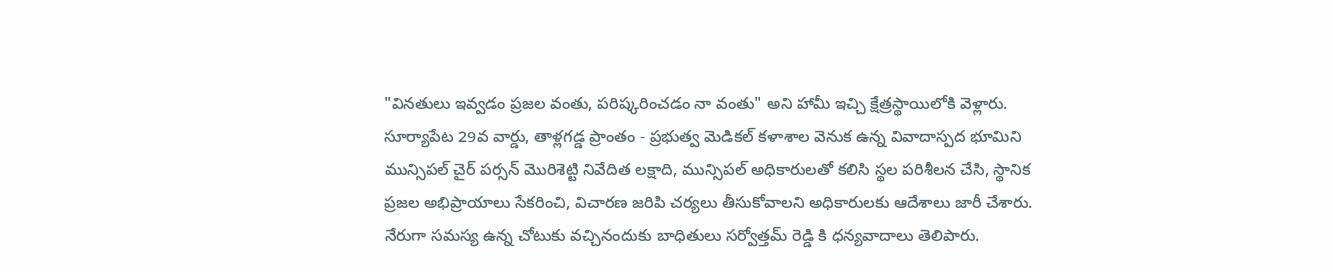"వినతులు ఇవ్వడం ప్రజల వంతు, పరిష్కరించడం నా వంతు" అని హామీ ఇచ్చి క్షేత్రస్థాయిలోకి వెళ్లారు.
సూర్యాపేట 29వ వార్డు, తాళ్లగడ్డ ప్రాంతం - ప్రభుత్వ మెడికల్ కళాశాల వెనుక ఉన్న వివాదాస్పద భూమిని మున్సిపల్ చైర్ పర్సన్ మొరిశెట్టి నివేదిత లక్షాది, మున్సిపల్ అధికారులతో కలిసి స్థల పరిశీలన చేసి, స్థానిక ప్రజల అభిప్రాయాలు సేకరించి, విచారణ జరిపి చర్యలు తీసుకోవాలని అధికారులకు ఆదేశాలు జారీ చేశారు.
నేరుగా సమస్య ఉన్న చోటుకు వచ్చినందుకు బాధితులు సర్వోత్తమ్ రెడ్డి కి ధన్యవాదాలు తెలిపారు.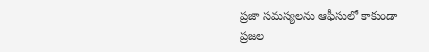ప్రజా సమస్యలను ఆఫీసులో కాకుండా ప్రజల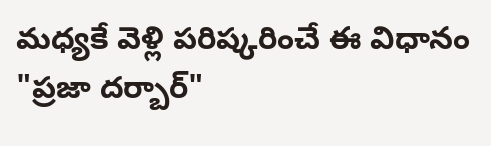మధ్యకే వెళ్లి పరిష్కరించే ఈ విధానం "ప్రజా దర్బార్"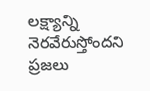లక్ష్యాన్ని నెరవేరుస్తోందని ప్రజలు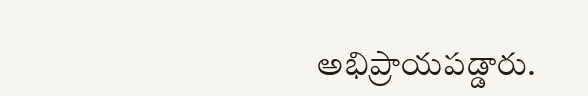అభిప్రాయపడ్డారు.